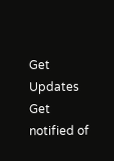Get Updates
Get notified of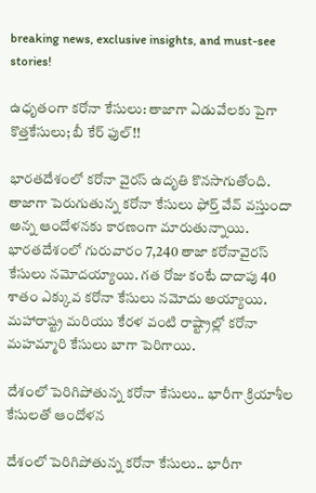breaking news, exclusive insights, and must-see stories!

ఉధృతంగా కరోనా కేసులు: తాజాగా ఏడువేలకు పైగా కొత్తకేసులు; బీ కేర్ ఫుల్!!

భారతదేశంలో కరోనా వైరస్ ఉదృతి కొనసాగుతోంది. తాజాగా పెరుగుతున్న కరోనా కేసులు ఫోర్త్ వేవ్ వస్తుందా అన్న ఆందోళనకు కారణంగా మారుతున్నాయి. భారతదేశంలో గురువారం 7,240 తాజా కరోనావైరస్ కేసులు నమోదయ్యాయి. గత రోజు కంటే దాదాపు 40 శాతం ఎక్కువ కరోనా కేసులు నమోదు అయ్యాయి. మహారాష్ట్ర మరియు కేరళ వంటి రాష్ట్రాల్లో కరోనా మహమ్మారి కేసులు బాగా పెరిగాయి.

దేశంలో పెరిగిపోతున్న కరోనా కేసులు.. భారీగా క్రియాశీల కేసులతో ఆందోళన

దేశంలో పెరిగిపోతున్న కరోనా కేసులు.. భారీగా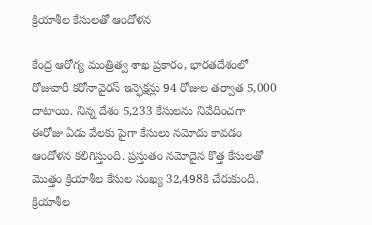క్రియాశీల కేసులతో ఆందోళన

కేంద్ర ఆరోగ్య మంత్రిత్వ శాఖ ప్రకారం, భారతదేశంలో రోజువారీ కరోనావైరస్ ఇన్ఫెక్షన్లు 94 రోజుల తర్వాత 5,000 దాటాయి. నిన్న దేశం 5,233 కేసులను నివేదించగా ఈరోజు ఏడు వేలకు పైగా కేసులు నమోదు కావడం ఆందోళన కలిగిస్తుంది. ప్రస్తుతం నమోదైన కొత్త కేసులతో మొత్తం క్రియాశీల కేసుల సంఖ్య 32,498కి చేరుకుంది. క్రియాశీల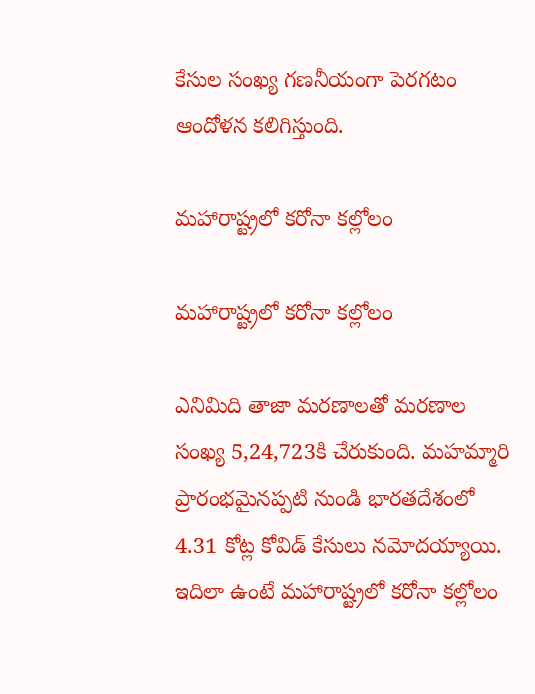కేసుల సంఖ్య గణనీయంగా పెరగటం ఆందోళన కలిగిస్తుంది.

మహారాష్ట్రలో కరోనా కల్లోలం

మహారాష్ట్రలో కరోనా కల్లోలం

ఎనిమిది తాజా మరణాలతో మరణాల సంఖ్య 5,24,723కి చేరుకుంది. మహమ్మారి ప్రారంభమైనప్పటి నుండి భారతదేశంలో 4.31 కోట్ల కోవిడ్ కేసులు నమోదయ్యాయి. ఇదిలా ఉంటే మహారాష్ట్రలో కరోనా కల్లోలం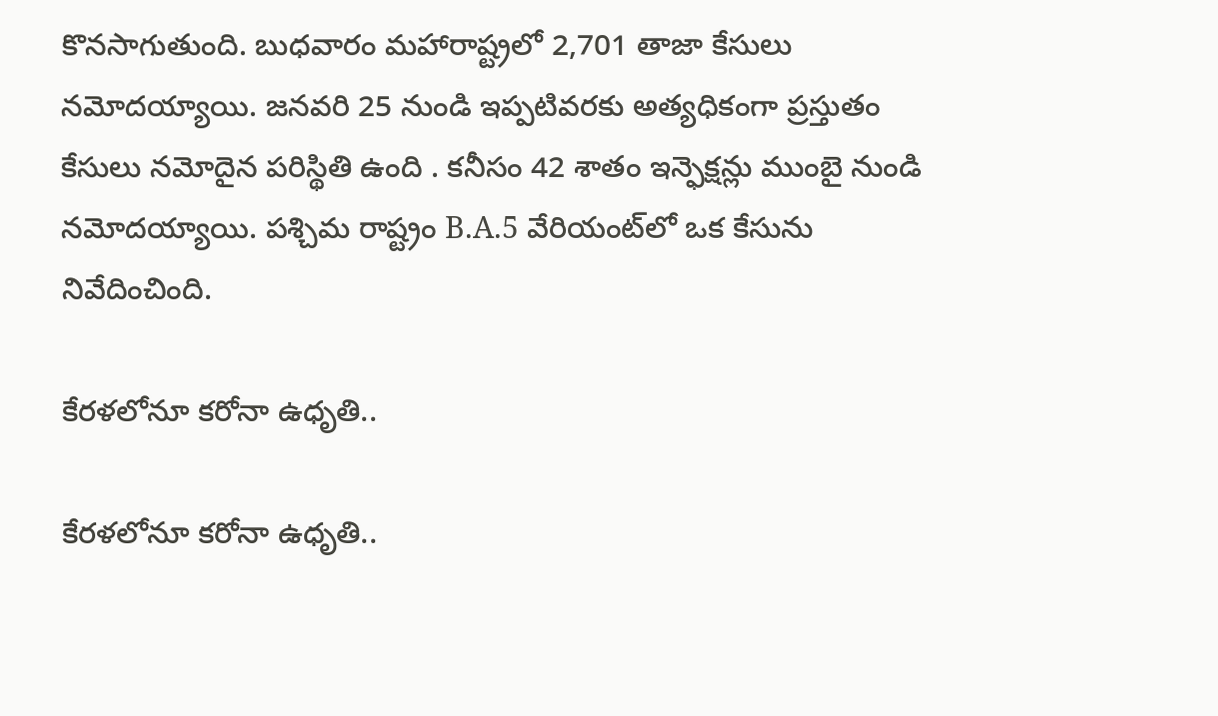కొనసాగుతుంది. బుధవారం మహారాష్ట్రలో 2,701 తాజా కేసులు నమోదయ్యాయి. జనవరి 25 నుండి ఇప్పటివరకు అత్యధికంగా ప్రస్తుతం కేసులు నమోదైన పరిస్థితి ఉంది . కనీసం 42 శాతం ఇన్ఫెక్షన్లు ముంబై నుండి నమోదయ్యాయి. పశ్చిమ రాష్ట్రం B.A.5 వేరియంట్‌లో ఒక కేసును నివేదించింది.

కేరళలోనూ కరోనా ఉధృతి..

కేరళలోనూ కరోనా ఉధృతి..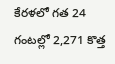కేరళలో గత 24 గంటల్లో 2,271 కొత్త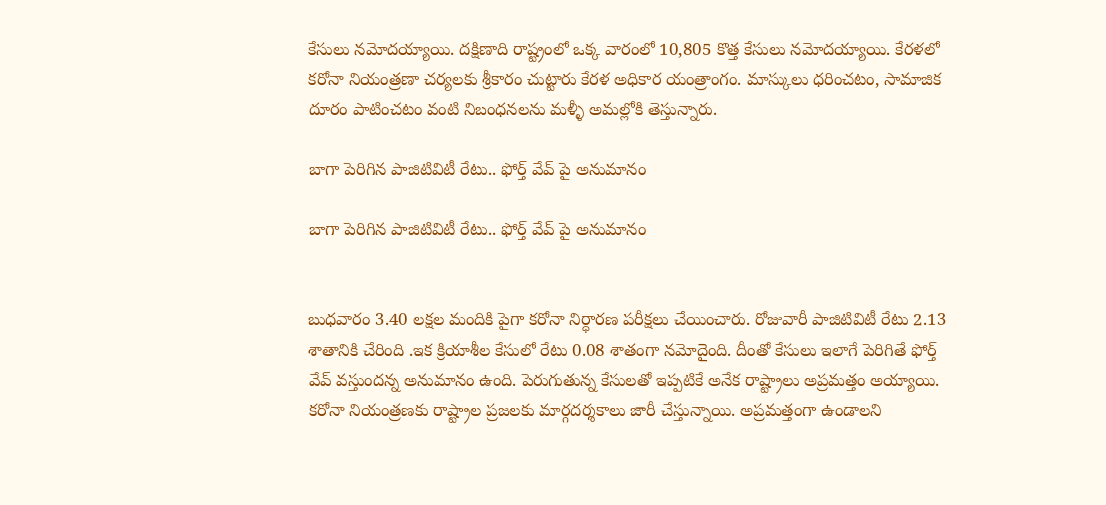కేసులు నమోదయ్యాయి. దక్షిణాది రాష్ట్రంలో ఒక్క వారంలో 10,805 కొత్త కేసులు నమోదయ్యాయి. కేరళలో కరోనా నియంత్రణా చర్యలకు శ్రీకారం చుట్టారు కేరళ అధికార యంత్రాంగం. మాస్కులు ధరించటం, సామాజిక దూరం పాటించటం వంటి నిబంధనలను మళ్ళీ అమల్లోకి తెస్తున్నారు.

బాగా పెరిగిన పాజిటివిటీ రేటు.. ఫోర్త్ వేవ్ పై అనుమానం

బాగా పెరిగిన పాజిటివిటీ రేటు.. ఫోర్త్ వేవ్ పై అనుమానం


బుధవారం 3.40 లక్షల మందికి పైగా కరోనా నిర్ధారణ పరీక్షలు చేయించారు. రోజువారీ పాజిటివిటీ రేటు 2.13 శాతానికి చేరింది .ఇక క్రియాశీల కేసులో రేటు 0.08 శాతంగా నమోదైంది. దీంతో కేసులు ఇలాగే పెరిగితే ఫోర్త్ వేవ్ వస్తుందన్న అనుమానం ఉంది. పెరుగుతున్న కేసులతో ఇప్పటికే అనేక రాష్ట్రాలు అప్రమత్తం అయ్యాయి. కరోనా నియంత్రణకు రాష్ట్రాల ప్రజలకు మార్గదర్శకాలు జారీ చేస్తున్నాయి. అప్రమత్తంగా ఉండాలని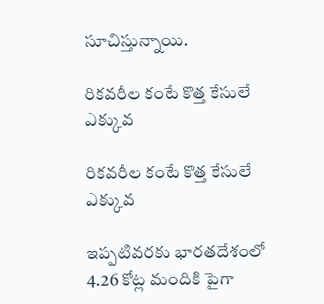సూచిస్తున్నాయి.

రికవరీల కంటే కొత్త కేసులే ఎక్కువ

రికవరీల కంటే కొత్త కేసులే ఎక్కువ

ఇప్పటివరకు భారతదేశంలో 4.26 కోట్ల మందికి పైగా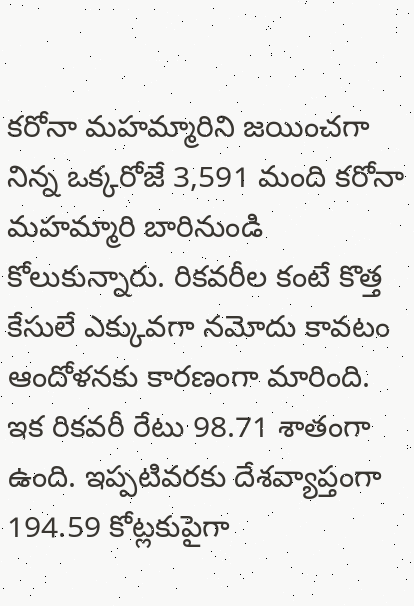కరోనా మహమ్మారిని జయించగా నిన్న ఒక్కరోజే 3,591 మంది కరోనా మహమ్మారి బారినుండి కోలుకున్నారు. రికవరీల కంటే కొత్త కేసులే ఎక్కువగా నమోదు కావటం ఆందోళనకు కారణంగా మారింది. ఇక రికవరీ రేటు 98.71 శాతంగా ఉంది. ఇప్పటివరకు దేశవ్యాప్తంగా 194.59 కోట్లకుపైగా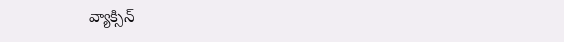వ్యాక్సిన్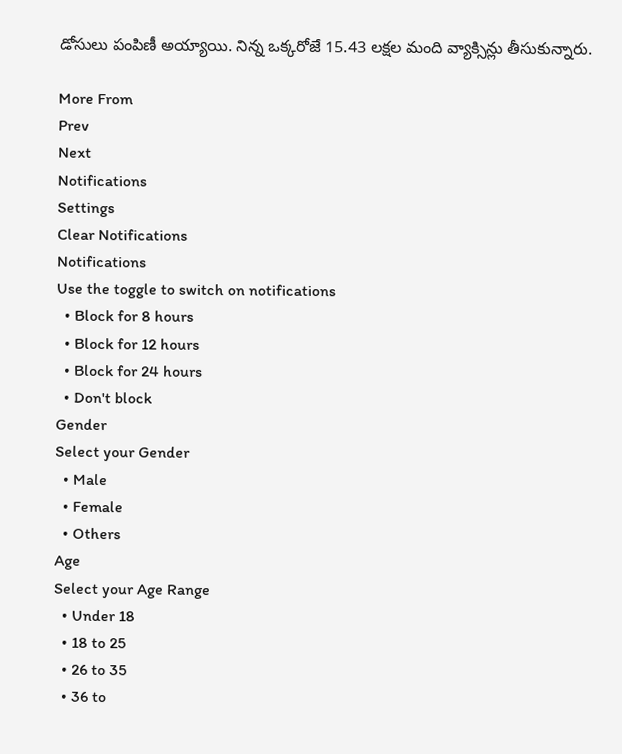డోసులు పంపిణీ అయ్యాయి. నిన్న ఒక్కరోజే 15.43 లక్షల మంది వ్యాక్సిన్లు తీసుకున్నారు.

More From
Prev
Next
Notifications
Settings
Clear Notifications
Notifications
Use the toggle to switch on notifications
  • Block for 8 hours
  • Block for 12 hours
  • Block for 24 hours
  • Don't block
Gender
Select your Gender
  • Male
  • Female
  • Others
Age
Select your Age Range
  • Under 18
  • 18 to 25
  • 26 to 35
  • 36 to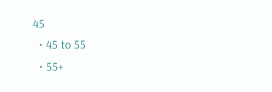45
  • 45 to 55
  • 55+